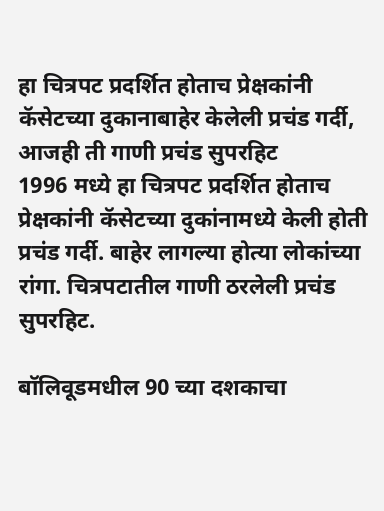हा चित्रपट प्रदर्शित होताच प्रेक्षकांनी कॅसेटच्या दुकानाबाहेर केलेली प्रचंड गर्दी, आजही ती गाणी प्रचंड सुपरहिट
1996 मध्ये हा चित्रपट प्रदर्शित होताच प्रेक्षकांनी कॅसेटच्या दुकांनामध्ये केली होती प्रचंड गर्दी. बाहेर लागल्या होत्या लोकांच्या रांगा. चित्रपटातील गाणी ठरलेली प्रचंड सुपरहिट.

बॉलिवूडमधील 90 च्या दशकाचा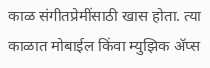काळ संगीतप्रेमींसाठी खास होता. त्या काळात मोबाईल किंवा म्युझिक ॲप्स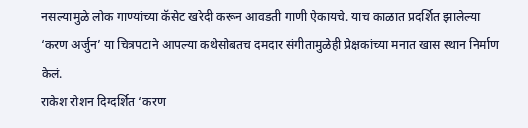नसल्यामुळे लोक गाण्यांच्या कॅसेट खरेदी करून आवडती गाणी ऐकायचे. याच काळात प्रदर्शित झालेल्या ‘करण अर्जुन’ या चित्रपटाने आपल्या कथेसोबतच दमदार संगीतामुळेही प्रेक्षकांच्या मनात खास स्थान निर्माण केलं.
राकेश रोशन दिग्दर्शित ‘करण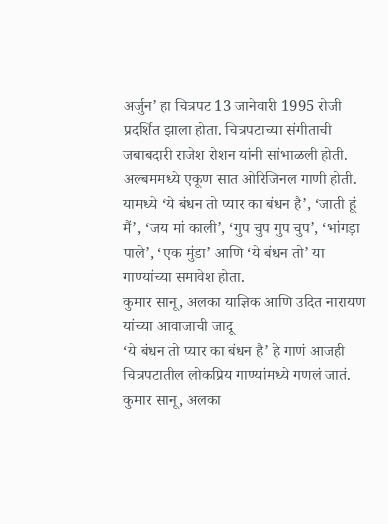अर्जुन’ हा चित्रपट 13 जानेवारी 1995 रोजी प्रदर्शित झाला होता. चित्रपटाच्या संगीताची जबाबदारी राजेश रोशन यांनी सांभाळली होती. अल्बममध्ये एकूण सात ओरिजिनल गाणी होती. यामध्ये ‘ये बंधन तो प्यार का बंधन है’, ‘जाती हूं मैं’, ‘जय मां काली’, ‘गुप चुप गुप चुप’, ‘भांगड़ा पाले’, ‘एक मुंडा’ आणि ‘ये बंधन तो’ या गाण्यांच्या समावेश होता.
कुमार सानू, अलका याज्ञिक आणि उदित नारायण यांच्या आवाजाची जादू
‘ये बंधन तो प्यार का बंधन है’ हे गाणं आजही चित्रपटातील लोकप्रिय गाण्यांमध्ये गणलं जातं. कुमार सानू, अलका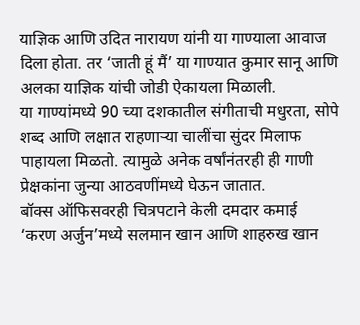याज्ञिक आणि उदित नारायण यांनी या गाण्याला आवाज दिला होता. तर ‘जाती हूं मैं’ या गाण्यात कुमार सानू आणि अलका याज्ञिक यांची जोडी ऐकायला मिळाली.
या गाण्यांमध्ये 90 च्या दशकातील संगीताची मधुरता, सोपे शब्द आणि लक्षात राहणाऱ्या चालींचा सुंदर मिलाफ पाहायला मिळतो. त्यामुळे अनेक वर्षांनंतरही ही गाणी प्रेक्षकांना जुन्या आठवणींमध्ये घेऊन जातात.
बॉक्स ऑफिसवरही चित्रपटाने केली दमदार कमाई
‘करण अर्जुन’मध्ये सलमान खान आणि शाहरुख खान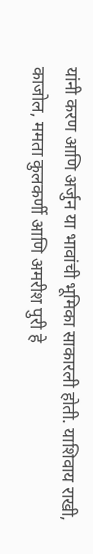यांनी करण आणि अर्जुन या भावांची भूमिका साकारली होती. याशिवाय राखी, काजोल, ममता कुलकर्णी आणि अमरीश पुरी हे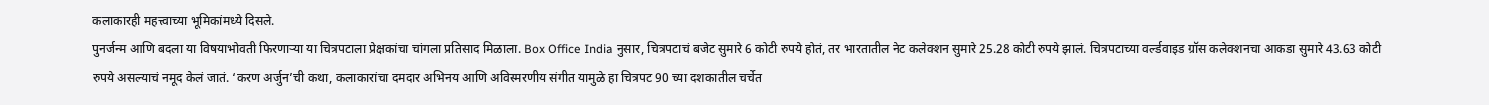कलाकारही महत्त्वाच्या भूमिकांमध्ये दिसले.
पुनर्जन्म आणि बदला या विषयाभोवती फिरणाऱ्या या चित्रपटाला प्रेक्षकांचा चांगला प्रतिसाद मिळाला. Box Office India नुसार, चित्रपटाचं बजेट सुमारे 6 कोटी रुपये होतं, तर भारतातील नेट कलेक्शन सुमारे 25.28 कोटी रुपये झालं. चित्रपटाच्या वर्ल्डवाइड ग्रॉस कलेक्शनचा आकडा सुमारे 43.63 कोटी रुपये असल्याचं नमूद केलं जातं. ‘करण अर्जुन’ची कथा, कलाकारांचा दमदार अभिनय आणि अविस्मरणीय संगीत यामुळे हा चित्रपट 90 च्या दशकातील चर्चेत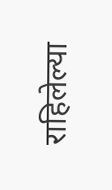राहिलेल्या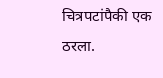चित्रपटांपैकी एक ठरला.